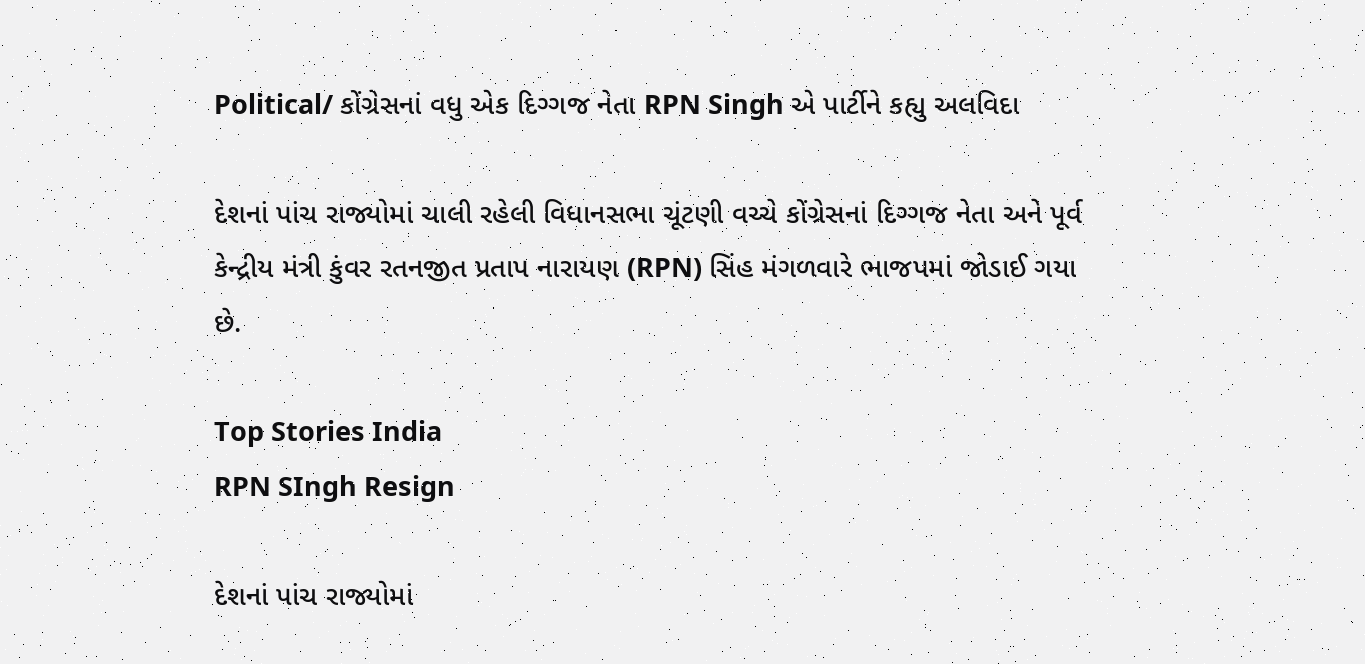Political/ કોંગ્રેસનાં વધુ એક દિગ્ગજ નેતા RPN Singh એ પાર્ટીને કહ્યુ અલવિદા

દેશનાં પાંચ રાજ્યોમાં ચાલી રહેલી વિધાનસભા ચૂંટણી વચ્ચે કોંગ્રેસનાં દિગ્ગજ નેતા અને પૂર્વ કેન્દ્રીય મંત્રી કુંવર રતનજીત પ્રતાપ નારાયણ (RPN) સિંહ મંગળવારે ભાજપમાં જોડાઈ ગયા છે.

Top Stories India
RPN SIngh Resign

દેશનાં પાંચ રાજ્યોમાં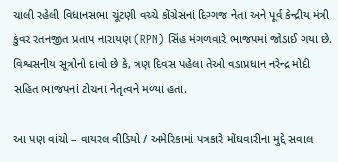ચાલી રહેલી વિધાનસભા ચૂંટણી વચ્ચે કોંગ્રેસનાં દિગ્ગજ નેતા અને પૂર્વ કેન્દ્રીય મંત્રી કુંવર રતનજીત પ્રતાપ નારાયણ (RPN) સિંહ મંગળવારે ભાજપમાં જોડાઈ ગયા છે. વિશ્વસનીય સૂત્રોનો દાવો છે કે, ત્રણ દિવસ પહેલા તેઓ વડાપ્રધાન નરેન્દ્ર મોદી સહિત ભાજપનાં ટોચના નેતૃત્વને મળ્યા હતા.

આ પણ વાંચો – વાયરલ વીડિયો / અમેરિકામાં પત્રકારે મોંઘવારીના મુદ્દે સવાલ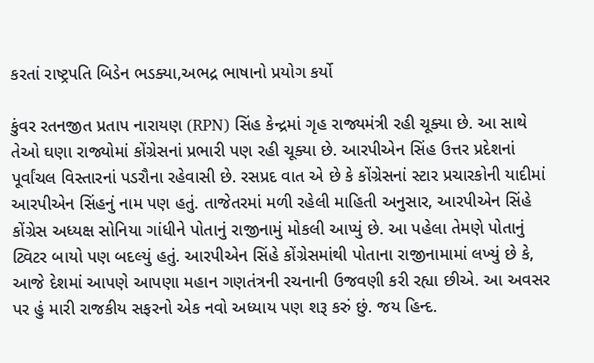કરતાં રાષ્ટ્રપતિ બિડેન ભડક્યા,અભદ્ર ભાષાનો પ્રયોગ કર્યો

કુંવર રતનજીત પ્રતાપ નારાયણ (RPN) સિંહ કેન્દ્રમાં ગૃહ રાજ્યમંત્રી રહી ચૂક્યા છે. આ સાથે તેઓ ઘણા રાજ્યોમાં કોંગ્રેસનાં પ્રભારી પણ રહી ચૂક્યા છે. આરપીએન સિંહ ઉત્તર પ્રદેશનાં પૂર્વાંચલ વિસ્તારનાં પડરૌના રહેવાસી છે. રસપ્રદ વાત એ છે કે કોંગ્રેસનાં સ્ટાર પ્રચારકોની યાદીમાં આરપીએન સિંહનું નામ પણ હતું. તાજેતરમાં મળી રહેલી માહિતી અનુસાર, આરપીએન સિંહે કોંગ્રેસ અધ્યક્ષ સોનિયા ગાંધીને પોતાનું રાજીનામું મોકલી આપ્યું છે. આ પહેલા તેમણે પોતાનું ટ્વિટર બાયો પણ બદલ્યું હતું. આરપીએન સિંહે કોંગ્રેસમાંથી પોતાના રાજીનામામાં લખ્યું છે કે, આજે દેશમાં આપણે આપણા મહાન ગણતંત્રની રચનાની ઉજવણી કરી રહ્યા છીએ. આ અવસર પર હું મારી રાજકીય સફરનો એક નવો અધ્યાય પણ શરૂ કરું છું. જય હિન્દ.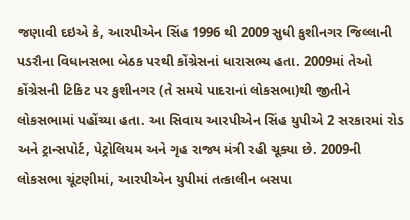જણાવી દઇએ કે, આરપીએન સિંહ 1996 થી 2009 સુધી કુશીનગર જિલ્લાની પડરૌના વિધાનસભા બેઠક પરથી કોંગ્રેસનાં ધારાસભ્ય હતા. 2009માં તેઓ કોંગ્રેસની ટિકિટ પર કુશીનગર (તે સમયે પાદરાનાં લોકસભા)થી જીતીને લોકસભામાં પહોંચ્યા હતા. આ સિવાય આરપીએન સિંહ યુપીએ 2 સરકારમાં રોડ અને ટ્રાન્સપોર્ટ, પેટ્રોલિયમ અને ગૃહ રાજ્ય મંત્રી રહી ચૂક્યા છે. 2009ની લોકસભા ચૂંટણીમાં, આરપીએન યુપીમાં તત્કાલીન બસપા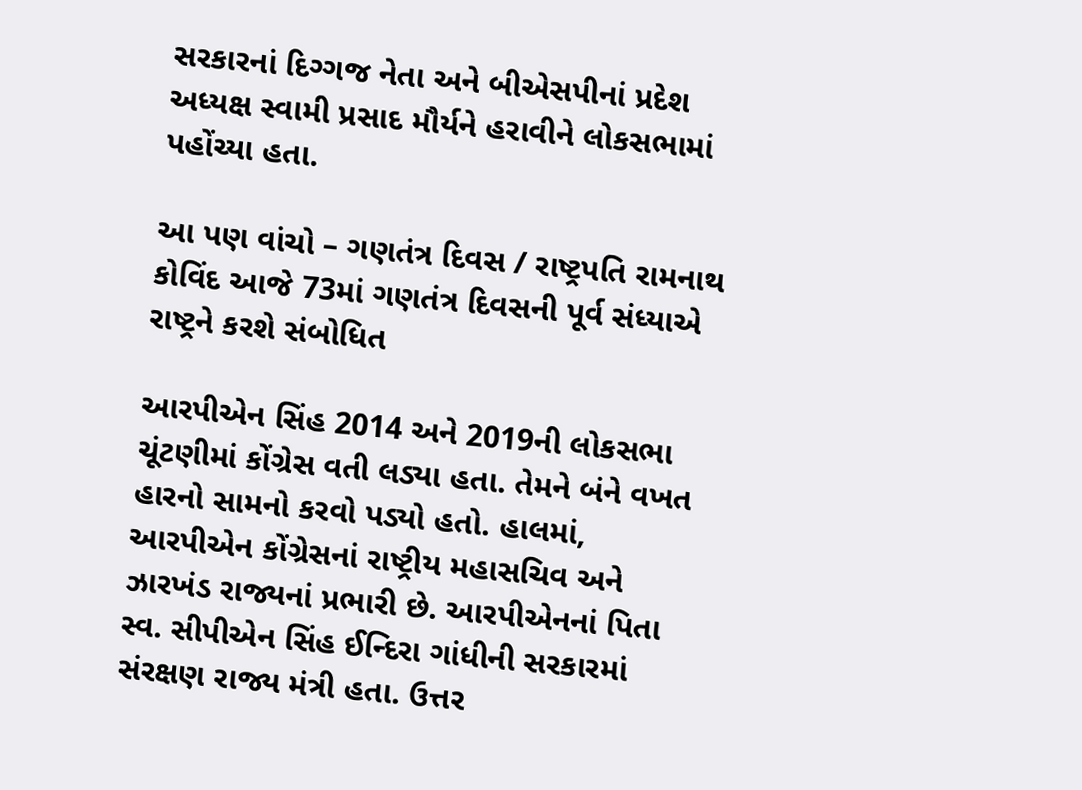સરકારનાં દિગ્ગજ નેતા અને બીએસપીનાં પ્રદેશ અધ્યક્ષ સ્વામી પ્રસાદ મૌર્યને હરાવીને લોકસભામાં પહોંચ્યા હતા.

આ પણ વાંચો – ગણતંત્ર દિવસ / રાષ્ટ્રપતિ રામનાથ કોવિંદ આજે 73માં ગણતંત્ર દિવસની પૂર્વ સંધ્યાએ રાષ્ટ્રને કરશે સંબોધિત

આરપીએન સિંહ 2014 અને 2019ની લોકસભા ચૂંટણીમાં કોંગ્રેસ વતી લડ્યા હતા. તેમને બંને વખત હારનો સામનો કરવો પડ્યો હતો. હાલમાં, આરપીએન કોંગ્રેસનાં રાષ્ટ્રીય મહાસચિવ અને ઝારખંડ રાજ્યનાં પ્રભારી છે. આરપીએનનાં પિતા સ્વ. સીપીએન સિંહ ઈન્દિરા ગાંધીની સરકારમાં સંરક્ષણ રાજ્ય મંત્રી હતા. ઉત્તર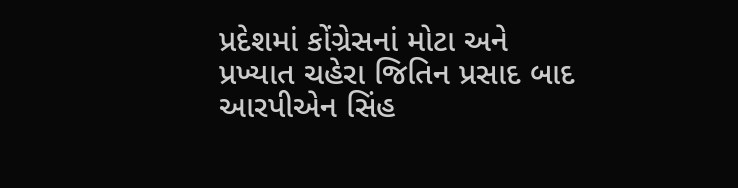પ્રદેશમાં કોંગ્રેસનાં મોટા અને પ્રખ્યાત ચહેરા જિતિન પ્રસાદ બાદ આરપીએન સિંહ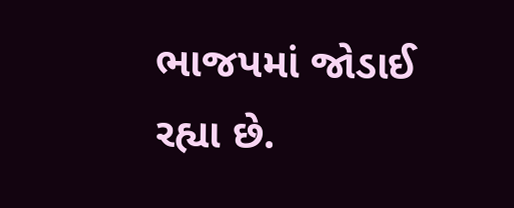ભાજપમાં જોડાઈ રહ્યા છે.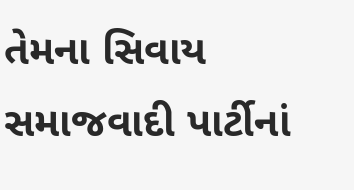તેમના સિવાય સમાજવાદી પાર્ટીનાં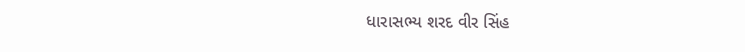ધારાસભ્ય શરદ વીર સિંહ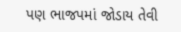પણ ભાજપમાં જોડાય તેવી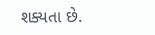શક્યતા છે.